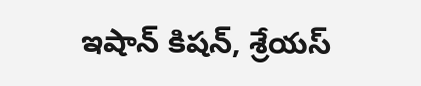ఇషాన్ కిషన్, శ్రేయస్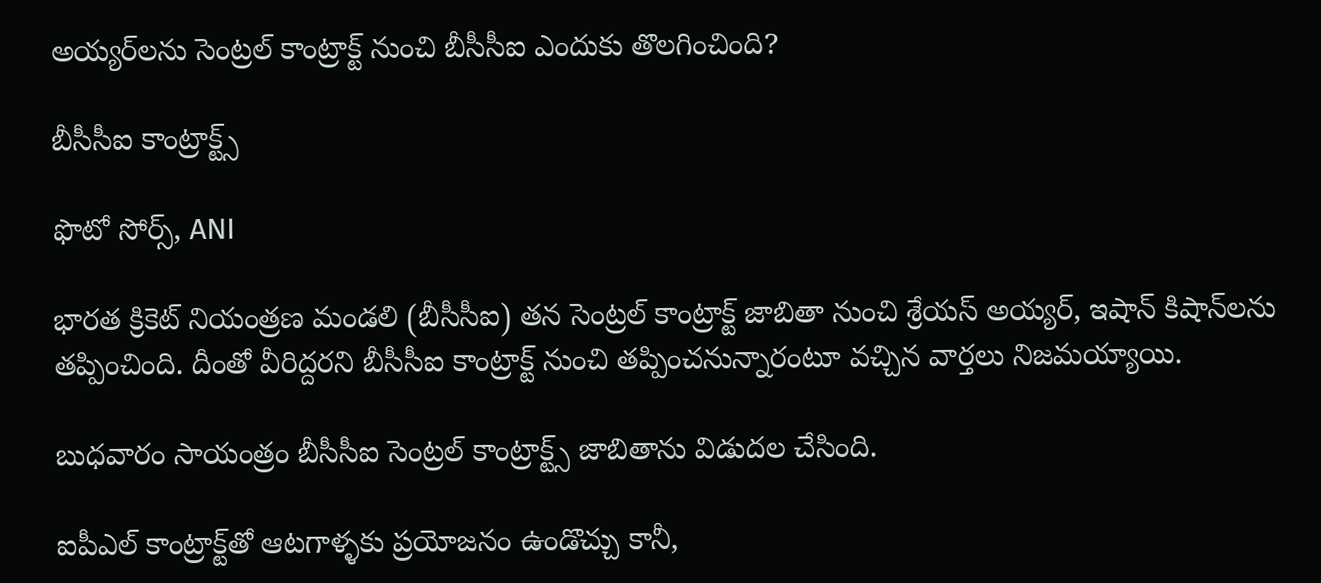అయ్యర్‌లను సెంట్రల్ కాంట్రాక్ట్‌ నుంచి బీసీసీఐ ఎందుకు తొలగించింది?

బీసీసీఐ కాంట్రాక్ట్స్

ఫొటో సోర్స్, ANI

భారత క్రికెట్ నియంత్రణ మండలి (బీసీసీఐ) తన సెంట్రల్ కాంట్రాక్ట్ జాబితా నుంచి శ్రేయస్ అయ్యర్, ఇషాన్ కిషాన్‌లను తప్పించింది. దీంతో వీరిద్దరని బీసీసీఐ కాంట్రాక్ట్ నుంచి తప్పించనున్నారంటూ వచ్చిన వార్తలు నిజమయ్యాయి.

బుధవారం సాయంత్రం బీసీసీఐ సెంట్రల్ కాంట్రాక్ట్స్ జాబితాను విడుదల చేసింది.

ఐపీఎల్ కాంట్రాక్ట్‌తో ఆటగాళ్ళకు ప్రయోజనం ఉండొచ్చు కానీ,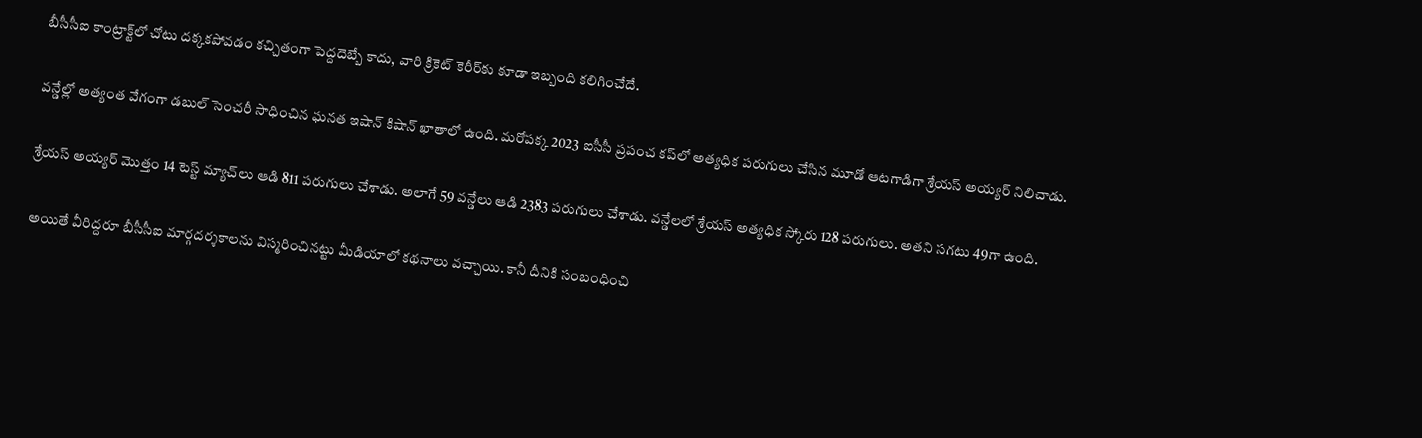బీసీసీఐ కాంట్రాక్ట్‌లో చోటు దక్కకపోవడం కచ్చితంగా పెద్దదెబ్బే కాదు, వారి క్రికెట్ కెరీర్‌కు కూడా ఇబ్బంది కలిగించేదే.

వన్డేల్లో అత్యంత వేగంగా డబుల్ సెంచరీ సాధించిన ఘనత ఇషాన్ కిషాన్ ఖాతాలో ఉంది. మరోపక్క 2023 ఐసీసీ ప్రపంచ కప్‌లో అత్యధిక పరుగులు చేసిన మూడో ఆటగాడిగా శ్రేయస్ అయ్యర్ నిలిచాడు.

శ్రేయస్ అయ్యర్ మొత్తం 14 టెస్ట్ మ్యాచ్‌లు ఆడి 811 పరుగులు చేశాడు. అలాగే 59 వన్డేలు ఆడి 2383 పరుగులు చేశాడు. వన్డేలలో శ్రేయస్ అత్యధిక స్కోరు 128 పరుగులు. అతని సగటు 49గా ఉంది.

అయితే వీరిద్దరూ బీసీసీఐ మార్గదర్శకాలను విస్మరించినట్టు మీడియాలో కథనాలు వచ్చాయి. కానీ దీనికి సంబంధించి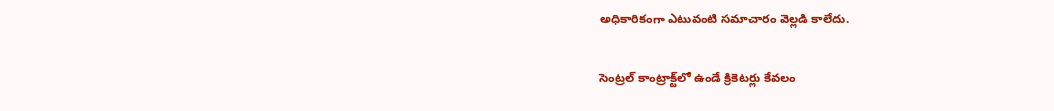అధికారికంగా ఎటువంటి సమాచారం వెల్లడి కాలేదు.

సెంట్రల్ కాంట్రాక్ట్‌లో ఉండే క్రికెటర్లు కేవలం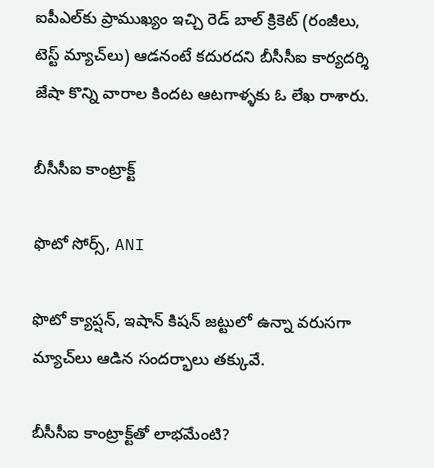ఐపీఎల్‌కు ప్రాముఖ్యం ఇచ్చి రెడ్ బాల్ క్రికెట్ (రంజీలు, టెస్ట్ మ్యాచ్‌లు) ఆడనంటే కదురదని బీసీసీఐ కార్యదర్శి జేషా కొన్ని వారాల కిందట ఆటగాళ్ళకు ఓ లేఖ రాశారు.

బీసీసీఐ కాంట్రాక్ట్

ఫొటో సోర్స్, ANI

ఫొటో క్యాప్షన్, ఇషాన్ కిషన్ జట్టులో ఉన్నా వరుసగా మ్యాచ్‌లు ఆడిన సందర్భాలు తక్కువే.

బీసీసీఐ కాంట్రాక్ట్‌తో లాభమేంటి?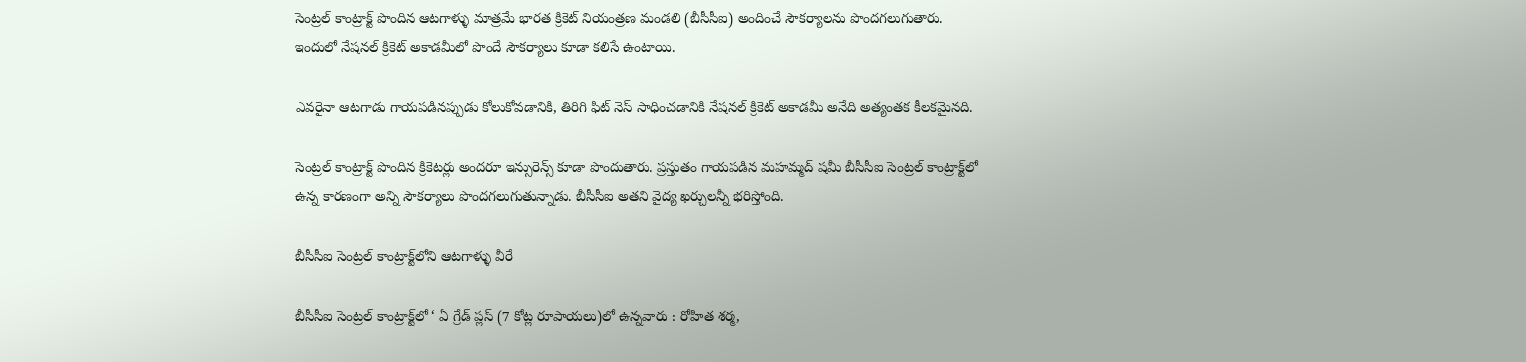సెంట్రల్ కాంట్రాక్ట్ పొందిన ఆటగాళ్ళు మాత్రమే భారత క్రికెట్ నియంత్రణ మండలి (బీసీసీఐ) అందించే సౌకర్యాలను పొందగలుగుతారు. ఇందులో నేషనల్ క్రికెట్ అకాడమీలో పొందే సౌకర్యాలు కూడా కలిసే ఉంటాయి.

ఎవరైనా ఆటగాడు గాయపడినప్పుడు కోలుకోవడానికి, తిరిగి ఫిట్ నెస్ సాధించడానికి నేషనల్ క్రికెట్ అకాడమీ అనేది అత్యంతక కీలకమైనది.

సెంట్రల్ కాంట్రాక్ట్ పొందిన క్రికెటర్లు అందరూ ఇన్సురెన్స్ కూడా పొందుతారు. ప్రస్తుతం గాయపడిన మహమ్మద్ షమీ బీసీసీఐ సెంట్రల్ కాంట్రాక్ట్‌లో ఉన్న కారణంగా అన్ని సౌకర్యాలు పొందగలుగుతున్నాడు. బీసీసీఐ అతని వైద్య ఖర్చులన్నీ భరిస్తోంది.

బీసీసీఐ సెంట్రల్ కాంట్రాక్ట్‌లోని ఆటగాళ్ళు వీరే

బీసీసీఐ సెంట్రల్ కాంట్రాక్ట్‌లో ‘ ఏ గ్రేడ్ ప్లస్ (7 కోట్ల రూపాయలు)లో ఉన్నవారు : రోహిత శర్మ,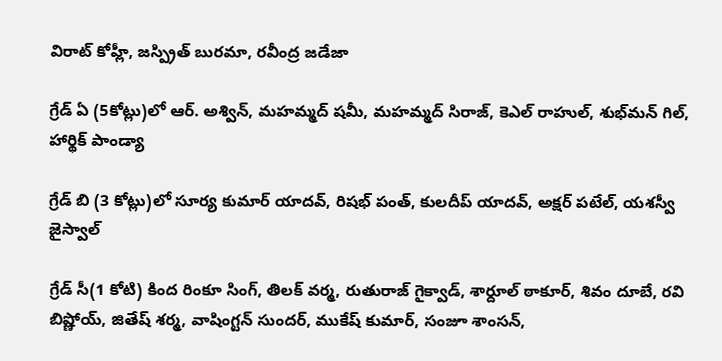విరాట్ కోహ్లీ, జస్ప్రిత్ బురమా, రవీంద్ర జడేజా

గ్రేడ్ ఏ (5కోట్లు)లో ఆర్. అశ్విన్, మహమ్మద్ షమీ, మహమ్మద్ సిరాజ్, కెఎల్ రాహుల్, శుభ్‌మన్ గిల్, హార్థిక్ పాండ్యా

గ్రేడ్ బి (3 కోట్లు)లో సూర్య కుమార్ యాదవ్, రిషభ్ పంత్, కులదీప్ యాదవ్, అక్షర్ పటేల్, యశస్వీ జైస్వాల్

గ్రేడ్ సీ(1 కోటి) కింద రింకూ సింగ్, తిలక్ వర్మ, రుతురాజ్ గైక్వాడ్, శార్దూల్ ఠాకూర్, శివం దూబే, రవి బిష్ణోయ్, జితేష్ శర్మ, వాషింగ్టన్ సుందర్, ముకేష్ కుమార్, సంజూ శాంసన్,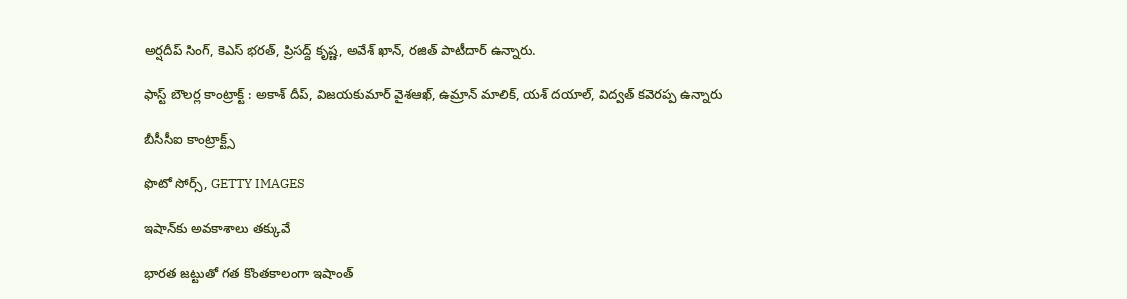అర్షదీప్ సింగ్, కెఎస్ భరత్, ప్రిసద్ద్ కృష్ణ, అవేశ్ ఖాన్, రజిత్ పాటీదార్ ఉన్నారు.

ఫాస్ట్ బౌలర్ల కాంట్రాక్ట్ : అకాశ్ దీప్, విజయకుమార్ వైశఆఖ్, ఉమ్రాన్ మాలిక్, యశ్ దయాల్, విద్వత్ కవెరప్ప ఉన్నారు

బీసీసీఐ కాంట్రాక్ట్స్

ఫొటో సోర్స్, GETTY IMAGES

ఇషాన్‌కు అవకాశాలు తక్కువే

భారత జట్టుతో గత కొంతకాలంగా ఇషాంత్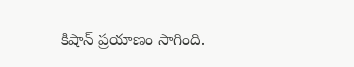కిషాన్ ప్రయాణం సాగింది.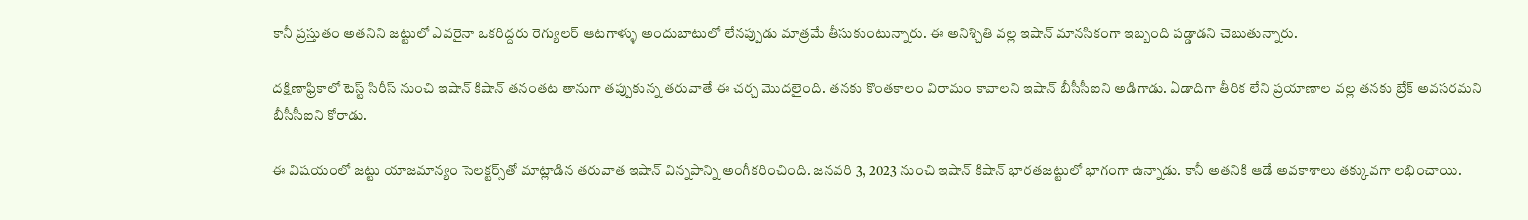కానీ ప్రస్తుతం అతనిని జట్టులో ఎవరైనా ఒకరిద్దరు రెగ్యులర్ ఆటగాళ్ళు అందుబాటులో లేనప్పుడు మాత్రమే తీసుకుంటున్నారు. ఈ అనిశ్చితి వల్ల ఇషాన్ మానసికంగా ఇబ్బంది పడ్డాడని చెబుతున్నారు.

దక్షిణాఫ్రికాలో టెస్ట్ సిరీస్ నుంచి ఇషాన్ కిషాన్ తనంతట తానుగా తప్పుకున్న తరువాతే ఈ చర్చ మొదలైంది. తనకు కొంతకాలం విరామం కావాలని ఇషాన్ బీసీసీఐని అడిగాడు. ఏడాదిగా తీరిక లేని ప్రయాణాల వల్ల తనకు బ్రేక్ అవసరమని బీసీసీఐని కోరాడు.

ఈ విషయంలో జట్టు యాజమాన్యం సెలక్టర్స్‌తో మాట్లాడిన తరువాత ఇషాన్ విన్నపాన్ని అంగీకరించింది. జనవరి 3, 2023 నుంచి ఇషాన్ కిషాన్ భారతజట్టులో భాగంగా ఉన్నాడు. కానీ అతనికి ఆడే అవకాశాలు తక్కువగా లభించాయి.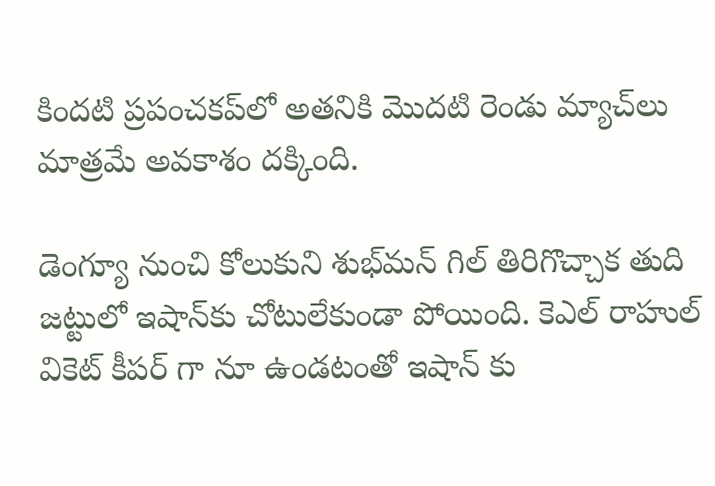కిందటి ప్రపంచకప్‌లో అతనికి మొదటి రెండు మ్యాచ్‌లు మాత్రమే అవకాశం దక్కింది.

డెంగ్యూ నుంచి కోలుకుని శుభ్‌మన్ గిల్ తిరిగొచ్చాక తుది జట్టులో ఇషాన్‌కు చోటులేకుండా పోయింది. కెఎల్ రాహుల్ వికెట్ కీపర్ గా నూ ఉండటంతో ఇషాన్ కు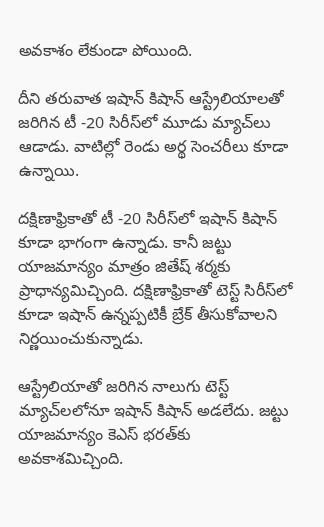అవకాశం లేకుండా పోయింది.

దీని తరువాత ఇషాన్ కిషాన్ ఆస్ట్రేలియాలతో జరిగిన టీ -20 సిరీస్‌లో మూడు మ్యాచ్‌లు ఆడాడు. వాటిల్లో రెండు అర్థ సెంచరీలు కూడా ఉన్నాయి.

దక్షిణాఫ్రికాతో టీ -20 సిరీస్‌లో ఇషాన్ కిషాన్ కూడా భాగంగా ఉన్నాడు. కానీ జట్టు యాజమాన్యం మాత్రం జితేష్ శర్మకు ప్రాధాన్యమిచ్చింది. దక్షిణాఫ్రికాతో టెస్ట్ సిరీస్‌లో కూడా ఇషాన్ ఉన్నప్పటికీ బ్రేక్ తీసుకోవాలని నిర్ణయించుకున్నాడు.

ఆస్ట్రేలియాతో జరిగిన నాలుగు టెస్ట్ మ్యాచ్‌లలోనూ ఇషాన్ కిషాన్ అడలేదు. జట్టు యాజమాన్యం కెఎస్ భరత్‌కు అవకాశమిచ్చింది.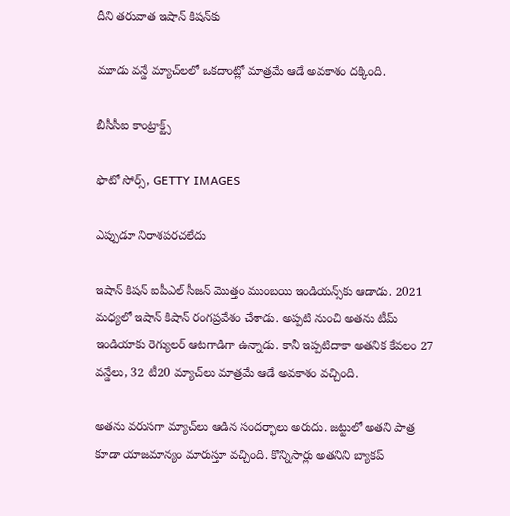దీని తరువాత ఇషాన్ కిష‌న్‌కు

మూడు వన్డే మ్యాచ్‌లలో ఒకదాంట్లో మాత్రమే ఆడే అవకాశం దక్కింది.

బీసీసీఐ కాంట్రాక్ట్స్

ఫొటో సోర్స్, GETTY IMAGES

ఎప్పుడూ నిరాశపరచలేదు

ఇషాన్ కిషన్ ఐపీఎల్ సీజన్ మొత్తం ముంబయి ఇండియన్స్‌కు ఆడాడు. 2021 మధ్యలో ఇషాన్ కిషాన్ రంగప్రవేశం చేశాడు. అప్పటి నుంచి అతను టీమ్ ఇండియాకు రెగ్యులర్ ఆటగాడిగా ఉన్నాడు. కానీ ఇప్పటిదాకా అతనిక కేవలం 27 వన్డేలు, 32 టీ20 మ్యాచ్‌లు మాత్రమే ఆడే అవకాశం వచ్చింది.

అతను వరుసగా మ్యాచ్‌లు ఆడిన సందర్భాలు అరుదు. జట్టులో అతని పాత్ర కూడా యాజమాన్యం మారుస్తూ వచ్చింది. కొన్నిసార్లు అతనిని బ్యాకప్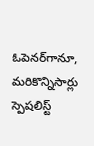ఓపెనర్‌గానూ, మరికొన్నిసార్లు స్పెషలిస్ట్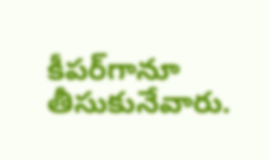కీపర్‌గానూ తీసుకునేవారు.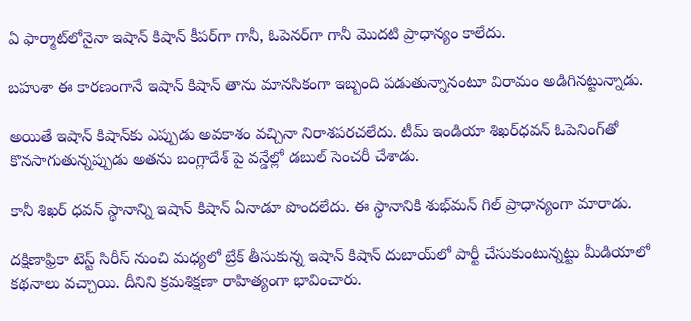ఏ ఫార్మాట్‌లోనైనా ఇషాన్ కిషాన్ కీపర్‌గా గానీ, ఓపెనర్‌గా గానీ మొదటి ప్రాధాన్యం కాలేదు.

బహుశా ఈ కారణంగానే ఇషాన్ కిషాన్ తాను మానసికంగా ఇబ్బంది పడుతున్నానంటూ విరామం అడిగినట్టున్నాడు.

అయితే ఇషాన్ కిషాన్‌కు ఎప్పుడు అవకాశం వచ్చినా నిరాశపరచలేదు. టీమ్ ఇండియా శిఖర్‌ధవన్ ఓపెనింగ్‌తో కొనసాగుతున్నప్పుడు అతను బంగ్లాదేశ్ పై వన్డేల్లో డబుల్ సెంచరీ చేశాడు.

కానీ శిఖర్ ధవన్ స్థానాన్ని ఇషాన్ కిషాన్ ఏనాడూ పొందలేదు. ఈ స్థానానికి శుభ్‌మన్ గిల్ ప్రాధాన్యంగా మారాడు.

దక్షిణాఫ్రికా టెస్ట్ సిరీస్ నుంచి మధ్యలో బ్రేక్ తీసుకున్న ఇషాన్ కిషాన్ దుబాయ్‌లో పార్టీ చేసుకుంటున్నట్టు మీడియాలో కథనాలు వచ్చాయి. దీనిని క్రమశిక్షణా రాహిత్యంగా భావించారు.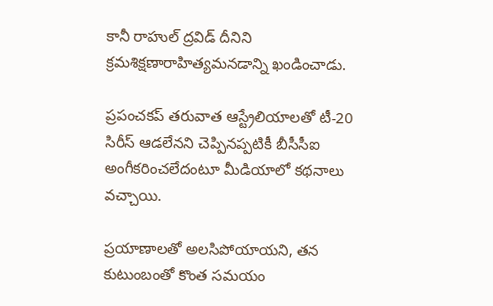కానీ రాహుల్ ద్రవిడ్ దీనిని క్రమశిక్షణారాహిత్యమనడాన్ని ఖండించాడు.

ప్రపంచకప్ తరువాత ఆస్ట్రేలియాలతో టీ-20 సిరీస్ ఆడలేనని చెప్పినప్పటికీ బీసీసీఐ అంగీకరించలేదంటూ మీడియాలో కథనాలు వచ్చాయి.

ప్రయాణాలతో అలసిపోయాయని, తన కుటుంబంతో కొంత సమయం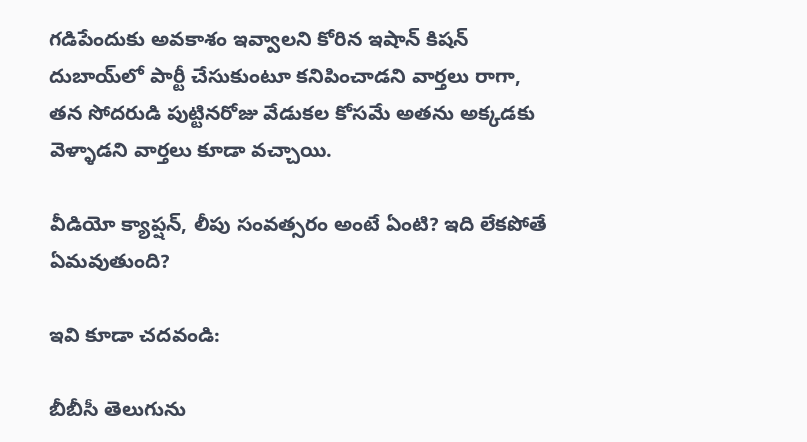గడిపేందుకు అవకాశం ఇవ్వాలని కోరిన ఇషాన్ కిషన్ దుబాయ్‌లో పార్టీ చేసుకుంటూ కనిపించాడని వార్తలు రాగా, తన సోదరుడి పుట్టినరోజు వేడుకల కోసమే అతను అక్కడకు వెళ్ళాడని వార్తలు కూడా వచ్చాయి.

వీడియో క్యాప్షన్, లీపు సంవత్సరం అంటే ఏంటి? ఇది లేకపోతే ఏమవుతుంది?

ఇవి కూడా చదవండి:

బీబీసీ తెలుగును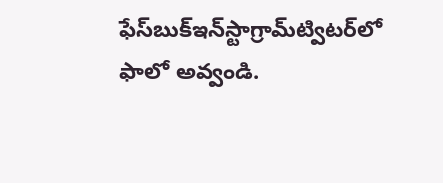ఫేస్‌బుక్ఇన్‌స్టాగ్రామ్‌ట్విటర్‌లో ఫాలో అవ్వండి.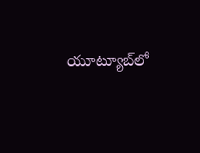యూట్యూబ్‌లో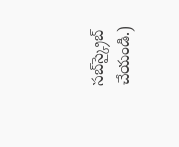సబ్‌స్క్రైబ్ చేయండి.)